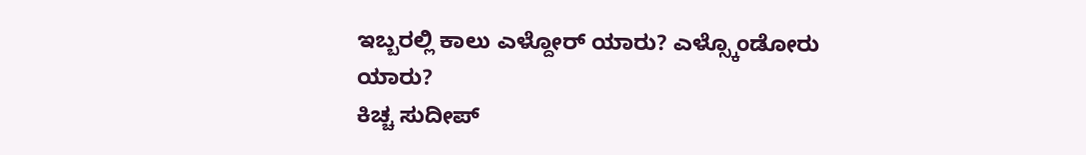ಇಬ್ಬರಲ್ಲಿ ಕಾಲು ಎಳ್ದೋರ್ ಯಾರು? ಎಳ್ಸ್ಕೊಂಡೋರು ಯಾರು?
ಕಿಚ್ಚ ಸುದೀಪ್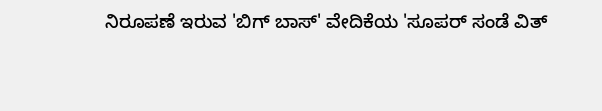ನಿರೂಪಣೆ ಇರುವ 'ಬಿಗ್ ಬಾಸ್' ವೇದಿಕೆಯ 'ಸೂಪರ್ ಸಂಡೆ ವಿತ್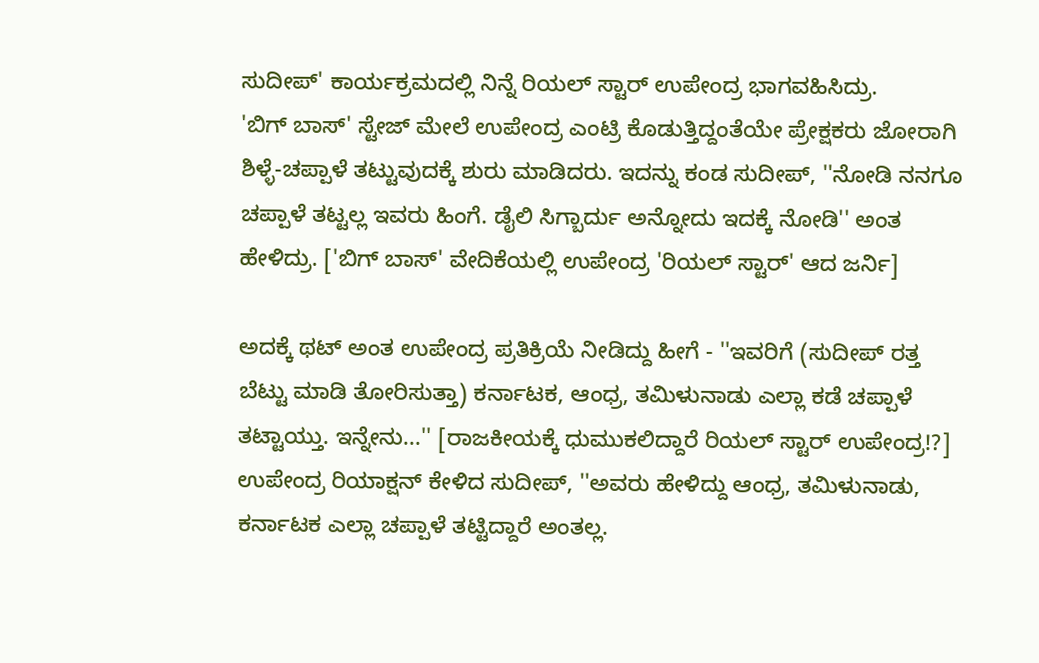ಸುದೀಪ್' ಕಾರ್ಯಕ್ರಮದಲ್ಲಿ ನಿನ್ನೆ ರಿಯಲ್ ಸ್ಟಾರ್ ಉಪೇಂದ್ರ ಭಾಗವಹಿಸಿದ್ರು.
'ಬಿಗ್ ಬಾಸ್' ಸ್ಟೇಜ್ ಮೇಲೆ ಉಪೇಂದ್ರ ಎಂಟ್ರಿ ಕೊಡುತ್ತಿದ್ದಂತೆಯೇ ಪ್ರೇಕ್ಷಕರು ಜೋರಾಗಿ ಶಿಳ್ಳೆ-ಚಪ್ಪಾಳೆ ತಟ್ಟುವುದಕ್ಕೆ ಶುರು ಮಾಡಿದರು. ಇದನ್ನು ಕಂಡ ಸುದೀಪ್, ''ನೋಡಿ ನನಗೂ ಚಪ್ಪಾಳೆ ತಟ್ಟಲ್ಲ ಇವರು ಹಿಂಗೆ. ಡೈಲಿ ಸಿಗ್ಬಾರ್ದು ಅನ್ನೋದು ಇದಕ್ಕೆ ನೋಡಿ'' ಅಂತ ಹೇಳಿದ್ರು. ['ಬಿಗ್ ಬಾಸ್' ವೇದಿಕೆಯಲ್ಲಿ ಉಪೇಂದ್ರ 'ರಿಯಲ್ ಸ್ಟಾರ್' ಆದ ಜರ್ನಿ]

ಅದಕ್ಕೆ ಥಟ್ ಅಂತ ಉಪೇಂದ್ರ ಪ್ರತಿಕ್ರಿಯೆ ನೀಡಿದ್ದು ಹೀಗೆ - ''ಇವರಿಗೆ (ಸುದೀಪ್ ರತ್ತ ಬೆಟ್ಟು ಮಾಡಿ ತೋರಿಸುತ್ತಾ) ಕರ್ನಾಟಕ, ಆಂಧ್ರ, ತಮಿಳುನಾಡು ಎಲ್ಲಾ ಕಡೆ ಚಪ್ಪಾಳೆ ತಟ್ಟಾಯ್ತು. ಇನ್ನೇನು...'' [ರಾಜಕೀಯಕ್ಕೆ ಧುಮುಕಲಿದ್ದಾರೆ ರಿಯಲ್ ಸ್ಟಾರ್ ಉಪೇಂದ್ರ!?]
ಉಪೇಂದ್ರ ರಿಯಾಕ್ಷನ್ ಕೇಳಿದ ಸುದೀಪ್, ''ಅವರು ಹೇಳಿದ್ದು ಆಂಧ್ರ, ತಮಿಳುನಾಡು, ಕರ್ನಾಟಕ ಎಲ್ಲಾ ಚಪ್ಪಾಳೆ ತಟ್ಟಿದ್ದಾರೆ ಅಂತಲ್ಲ.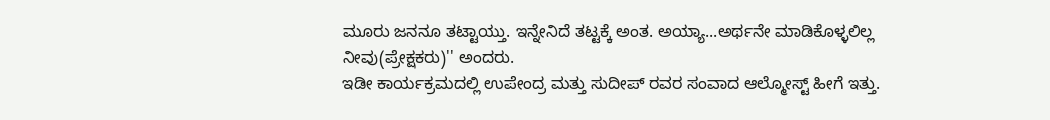ಮೂರು ಜನನೂ ತಟ್ಟಾಯ್ತು. ಇನ್ನೇನಿದೆ ತಟ್ಟಕ್ಕೆ ಅಂತ. ಅಯ್ಯಾ...ಅರ್ಥನೇ ಮಾಡಿಕೊಳ್ಳಲಿಲ್ಲ ನೀವು(ಪ್ರೇಕ್ಷಕರು)'' ಅಂದರು.
ಇಡೀ ಕಾರ್ಯಕ್ರಮದಲ್ಲಿ ಉಪೇಂದ್ರ ಮತ್ತು ಸುದೀಪ್ ರವರ ಸಂವಾದ ಆಲ್ಮೋಸ್ಟ್ ಹೀಗೆ ಇತ್ತು.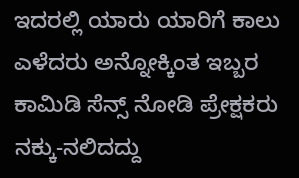ಇದರಲ್ಲಿ ಯಾರು ಯಾರಿಗೆ ಕಾಲು ಎಳೆದರು ಅನ್ನೋಕ್ಕಿಂತ ಇಬ್ಬರ ಕಾಮಿಡಿ ಸೆನ್ಸ್ ನೋಡಿ ಪ್ರೇಕ್ಷಕರು ನಕ್ಕು-ನಲಿದದ್ದು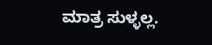ಮಾತ್ರ ಸುಳ್ಳಲ್ಲ.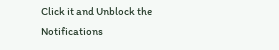Click it and Unblock the Notifications